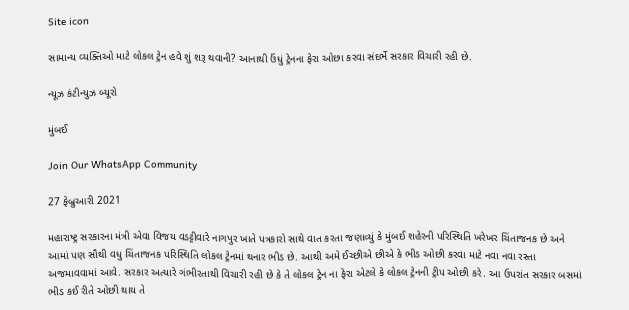Site icon

સામાન્ય વ્યક્તિઓ માટે લોકલ ટ્રેન હવે શું શરૂ થવાની? આનાથી ઉંધું ટ્રેનના ફેરા ઓછા કરવા સંદર્ભે સરકાર વિચારી રહી છે.

ન્યૂઝ કંટીન્યુઝ બ્યૂરો

મુંબઈ

Join Our WhatsApp Community

27 ફેબ્રુઆરી 2021

મહારાષ્ટ્ર સરકારના મંત્રી એવા વિજય વડટ્ટીવારે નાગપુર ખાતે પત્રકારો સાથે વાત કરતા જણાવ્યું કે મુંબઈ શહેરની પરિસ્થિતિ ખરેખર ચિંતાજનક છે અને આમાં પણ સૌથી વધુ ચિંતાજનક પરિસ્થિતિ લોકલ ટ્રેનમાં થનાર ભીડ છે. આથી અમે ઈચ્છીએ છીએ કે ભીડ ઓછી કરવા માટે નવા નવા રસ્તા અજમાવવામાં આવે. સરકાર અત્યારે ગંભીરતાથી વિચારી રહી છે કે તે લોકલ ટ્રેન ના ફેરા એટલે કે લોકલ ટ્રેનની ટ્રીપ ઓછી કરે. આ ઉપરાંત સરકાર બસમાં ભીડ કઈ રીતે ઓછી થાય તે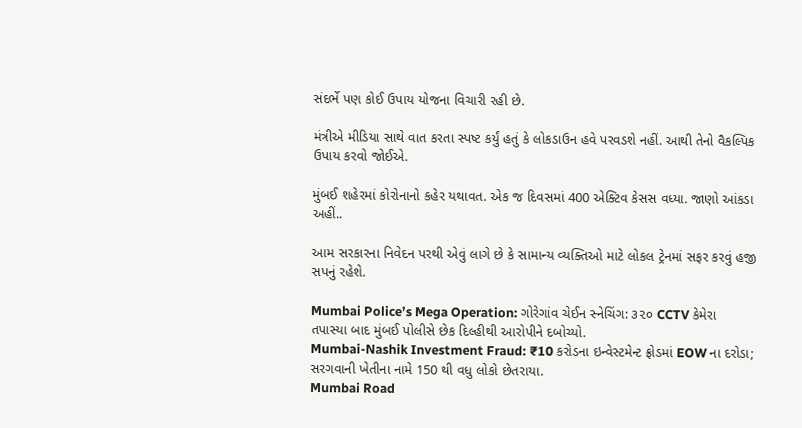સંદર્ભે પણ કોઈ ઉપાય યોજના વિચારી રહી છે.

મંત્રીએ મીડિયા સાથે વાત કરતા સ્પષ્ટ કર્યું હતું કે લોકડાઉન હવે પરવડશે નહીં. આથી તેનો વૈકલ્પિક ઉપાય કરવો જોઈએ.

મુંબઈ શહેરમાં કોરોનાનો કહેર યથાવત. એક જ દિવસમાં 400 એક્ટિવ કેસસ વધ્યા. જાણો આંકડા અહીં..

આમ સરકારના નિવેદન પરથી એવું લાગે છે કે સામાન્ય વ્યક્તિઓ માટે લોકલ ટ્રેનમાં સફર કરવું હજી સપનું રહેશે.

Mumbai Police’s Mega Operation: ગોરેગાંવ ચેઈન સ્નેચિંગ: ૩૨૦ CCTV કેમેરા તપાસ્યા બાદ મુંબઈ પોલીસે છેક દિલ્હીથી આરોપીને દબોચ્યો.
Mumbai-Nashik Investment Fraud: ₹10 કરોડના ઇન્વેસ્ટમેન્ટ ફ્રોડમાં EOW ના દરોડા; સરગવાની ખેતીના નામે 150 થી વધુ લોકો છેતરાયા.
Mumbai Road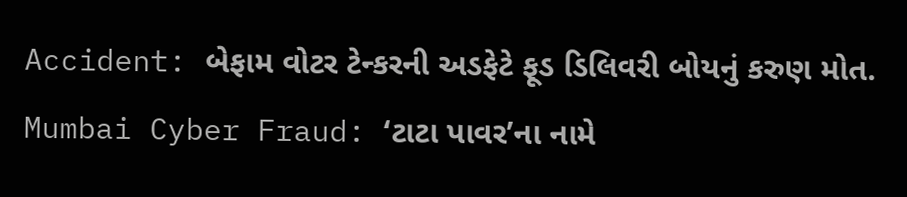Accident: બેફામ વોટર ટેન્કરની અડફેટે ફૂડ ડિલિવરી બોયનું કરુણ મોત.
Mumbai Cyber Fraud: ‘ટાટા પાવર’ના નામે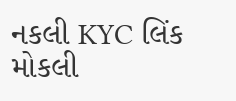નકલી KYC લિંક મોકલી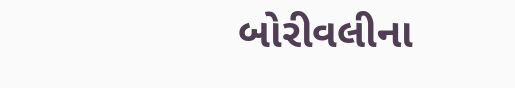બોરીવલીના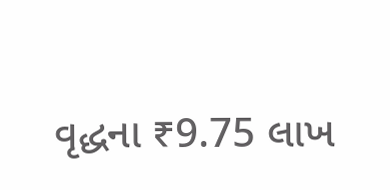વૃદ્ધના ₹9.75 લાખ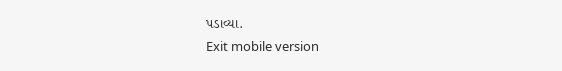પડાવ્યા.
Exit mobile version